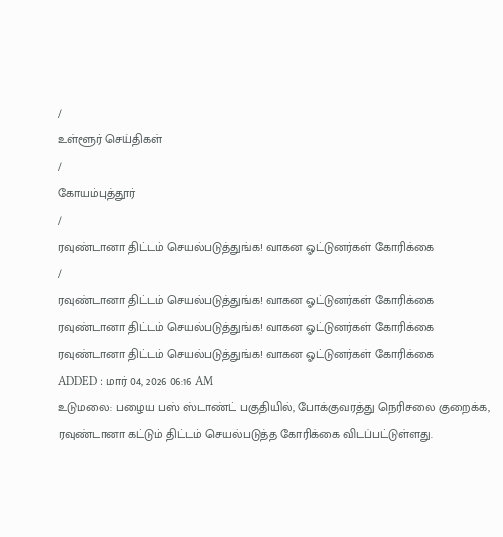/
உள்ளூர் செய்திகள்
/
கோயம்புத்தூர்
/
ரவுண்டானா திட்டம் செயல்படுத்துங்க! வாகன ஓட்டுனர்கள் கோரிக்கை
/
ரவுண்டானா திட்டம் செயல்படுத்துங்க! வாகன ஓட்டுனர்கள் கோரிக்கை
ரவுண்டானா திட்டம் செயல்படுத்துங்க! வாகன ஓட்டுனர்கள் கோரிக்கை
ரவுண்டானா திட்டம் செயல்படுத்துங்க! வாகன ஓட்டுனர்கள் கோரிக்கை
ADDED : மார் 04, 2026 06:16 AM
உடுமலை: பழைய பஸ் ஸ்டாண்ட் பகுதியில், போக்குவரத்து நெரிசலை குறைக்க, ரவுண்டானா கட்டும் திட்டம் செயல்படுத்த கோரிக்கை விடப்பட்டுள்ளது.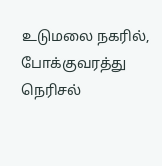உடுமலை நகரில், போக்குவரத்து நெரிசல்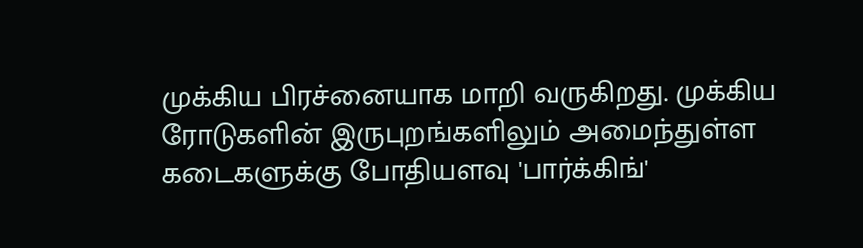முக்கிய பிரச்னையாக மாறி வருகிறது. முக்கிய ரோடுகளின் இருபுறங்களிலும் அமைந்துள்ள கடைகளுக்கு போதியளவு 'பார்க்கிங்'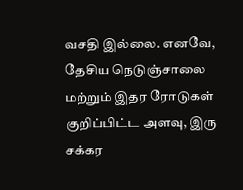வசதி இல்லை. எனவே, தேசிய நெடுஞ்சாலை மற்றும் இதர ரோடுகள் குறிப்பிட்ட அளவு, இரு சக்கர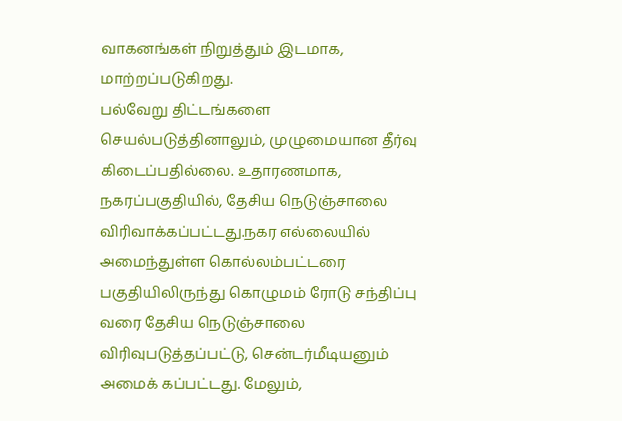வாகனங்கள் நிறுத்தும் இடமாக, மாற்றப்படுகிறது.
பல்வேறு திட்டங்களை செயல்படுத்தினாலும், முழுமையான தீர்வு கிடைப்பதில்லை. உதாரணமாக, நகரப்பகுதியில், தேசிய நெடுஞ்சாலை விரிவாக்கப்பட்டது.நகர எல்லையில் அமைந்துள்ள கொல்லம்பட்டரை பகுதியிலிருந்து கொழுமம் ரோடு சந்திப்பு வரை தேசிய நெடுஞ்சாலை விரிவுபடுத்தப்பட்டு, சென்டர்மீடியனும் அமைக் கப்பட்டது. மேலும்,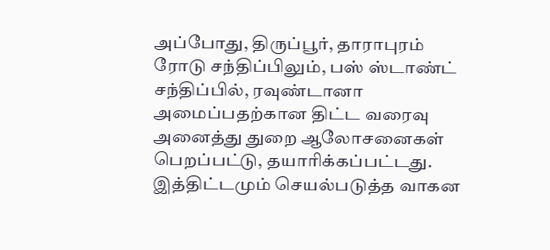அப்போது, திருப்பூர், தாராபுரம் ரோடு சந்திப்பிலும், பஸ் ஸ்டாண்ட் சந்திப்பில், ரவுண்டானா அமைப்பதற்கான திட்ட வரைவு அனைத்து துறை ஆலோசனைகள் பெறப்பட்டு, தயாரிக்கப்பட்டது. இத்திட்டமும் செயல்படுத்த வாகன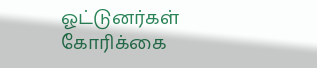ஓட்டுனர்கள் கோரிக்கை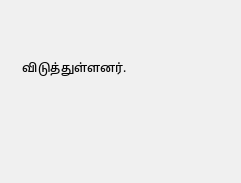விடுத்துள்ளனர்.